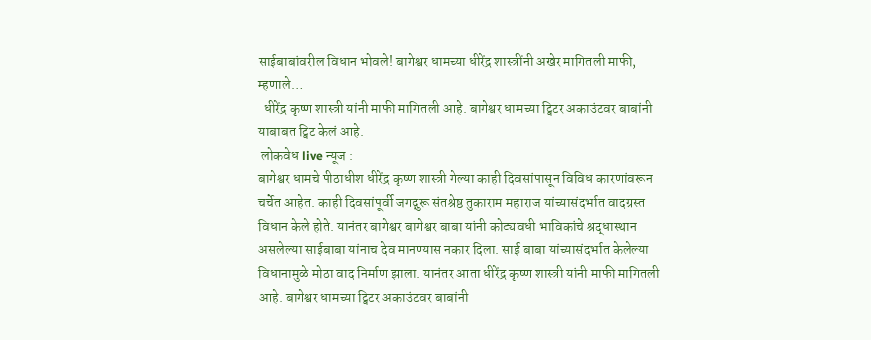साईबाबांवरील विधान भोवले! बागेश्वर धामच्या धीरेंद्र शास्त्रींनी अखेर मागितली माफी, म्हणाले…
  धीरेंद्र कृष्ण शास्त्री यांनी माफी मागितली आहे. बागेश्वर धामच्या ट्विटर अकाउंटवर बाबांनी याबाबत ट्विट केलं आहे.
 लोकवेध live न्यूज :
बागेश्वर धामचे पीठाधीश धीरेंद्र कृष्ण शास्त्री गेल्या काही दिवसांपासून विविध कारणांवरून चर्चेत आहेत. काही दिवसांपूर्वी जगद्गुरू संतश्रेष्ठ तुकाराम महाराज यांच्यासंदर्भात वादग्रस्त विधान केले होते. यानंतर बागेश्वर बागेश्वर बाबा यांनी कोट्यवधी भाविकांचे श्रद्धास्थान असलेल्या साईबाबा यांनाच देव मानण्यास नकार दिला. साई बाबा यांच्यासंदर्भात केलेल्या विधानामुळे मोठा वाद निर्माण झाला. यानंतर आता धीरेंद्र कृष्ण शास्त्री यांनी माफी मागितली आहे. बागेश्वर धामच्या ट्विटर अकाउंटवर बाबांनी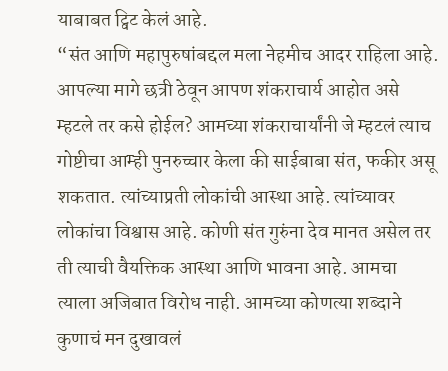याबाबत ट्विट केलं आहे.
“संत आणि महापुरुषांबद्दल मला नेहमीच आदर राहिला आहे. आपल्या मागे छत्री ठेवून आपण शंकराचार्य आहोत असे म्हटले तर कसे होईल? आमच्या शंकराचार्यांनी जे म्हटलं त्याच गोष्टीचा आम्ही पुनरुच्चार केला की साईबाबा संत, फकीर असू शकतात. त्यांच्याप्रती लोकांची आस्था आहे. त्यांच्यावर लोकांचा विश्वास आहे. कोणी संत गुरुंना देव मानत असेल तर ती त्याची वैयक्तिक आस्था आणि भावना आहे. आमचा त्याला अजिबात विरोध नाही. आमच्या कोणत्या शब्दाने कुणाचं मन दुखावलं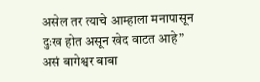असेल तर त्याचे आम्हाला मनापासून दुःख होत असून खेद वाटत आहे” असं बागेश्वर बाबा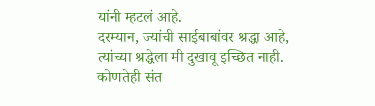यांनी म्हटलं आहे.
दरम्यान, ज्यांची साईबाबांवर श्रद्धा आहे, त्यांच्या श्रद्धेला मी दुखावू इच्छित नाही. कोणतेही संत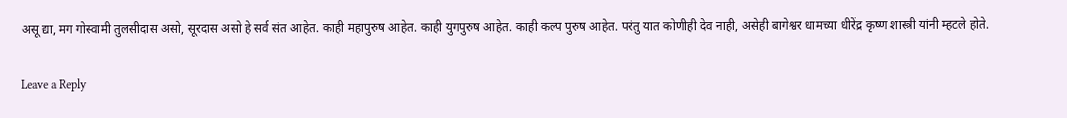असू द्या, मग गोस्वामी तुलसीदास असो, सूरदास असो हे सर्व संत आहेत. काही महापुरुष आहेत. काही युगपुरुष आहेत. काही कल्प पुरुष आहेत. परंतु यात कोणीही देव नाही, असेही बागेश्वर धामच्या धीरेंद्र कृष्ण शास्त्री यांनी म्हटले होते.

Leave a Reply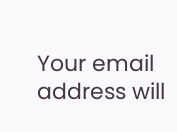Your email address will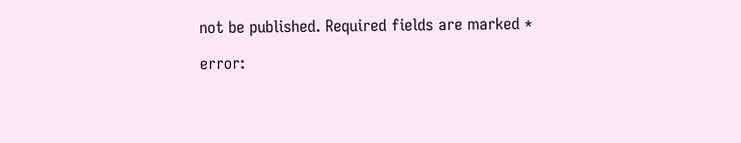not be published. Required fields are marked *

error: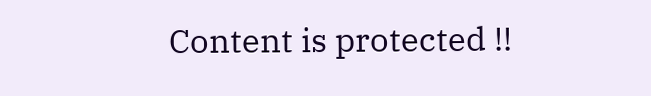Content is protected !!